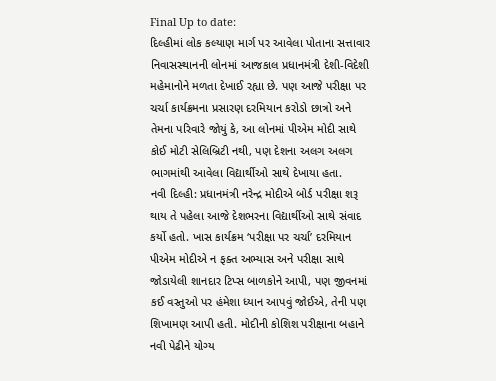Final Up to date:
દિલ્હીમાં લોક કલ્યાણ માર્ગ પર આવેલા પોતાના સત્તાવાર નિવાસસ્થાનની લોનમાં આજકાલ પ્રધાનમંત્રી દેશી-વિદેશી મહેમાનોને મળતા દેખાઈ રહ્યા છે. પણ આજે પરીક્ષા પર ચર્ચા કાર્યક્રમના પ્રસારણ દરમિયાન કરોડો છાત્રો અને તેમના પરિવારે જોયું કે, આ લોનમાં પીએમ મોદી સાથે કોઈ મોટી સેલિબ્રિટી નથી, પણ દેશના અલગ અલગ ભાગમાંથી આવેલા વિદ્યાર્થીઓ સાથે દેખાયા હતા.
નવી દિલ્હી: પ્રધાનમંત્રી નરેન્દ્ર મોદીએ બોર્ડ પરીક્ષા શરૂ થાય તે પહેલા આજે દેશભરના વિદ્યાર્થીઓ સાથે સંવાદ કર્યો હતો. ખાસ કાર્યક્રમ ‘પરીક્ષા પર ચર્ચા’ દરમિયાન પીએમ મોદીએ ન ફક્ત અભ્યાસ અને પરીક્ષા સાથે જોડાયેલી શાનદાર ટિપ્સ બાળકોને આપી, પણ જીવનમાં કઈ વસ્તુઓ પર હંમેશા ધ્યાન આપવું જોઈએ, તેની પણ શિખામણ આપી હતી. મોદીની કોશિશ પરીક્ષાના બહાને નવી પેઢીને યોગ્ય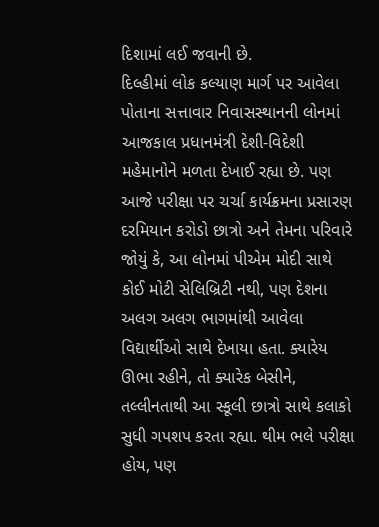દિશામાં લઈ જવાની છે.
દિલ્હીમાં લોક કલ્યાણ માર્ગ પર આવેલા પોતાના સત્તાવાર નિવાસસ્થાનની લોનમાં આજકાલ પ્રધાનમંત્રી દેશી-વિદેશી મહેમાનોને મળતા દેખાઈ રહ્યા છે. પણ આજે પરીક્ષા પર ચર્ચા કાર્યક્રમના પ્રસારણ દરમિયાન કરોડો છાત્રો અને તેમના પરિવારે જોયું કે, આ લોનમાં પીએમ મોદી સાથે કોઈ મોટી સેલિબ્રિટી નથી, પણ દેશના અલગ અલગ ભાગમાંથી આવેલા વિદ્યાર્થીઓ સાથે દેખાયા હતા. ક્યારેય ઊભા રહીને, તો ક્યારેક બેસીને, તલ્લીનતાથી આ સ્કૂલી છાત્રો સાથે કલાકો સુધી ગપશપ કરતા રહ્યા. થીમ ભલે પરીક્ષા હોય, પણ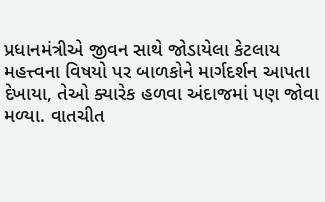પ્રધાનમંત્રીએ જીવન સાથે જોડાયેલા કેટલાય મહત્ત્વના વિષયો પર બાળકોને માર્ગદર્શન આપતા દેખાયા, તેઓ ક્યારેક હળવા અંદાજમાં પણ જોવા મળ્યા. વાતચીત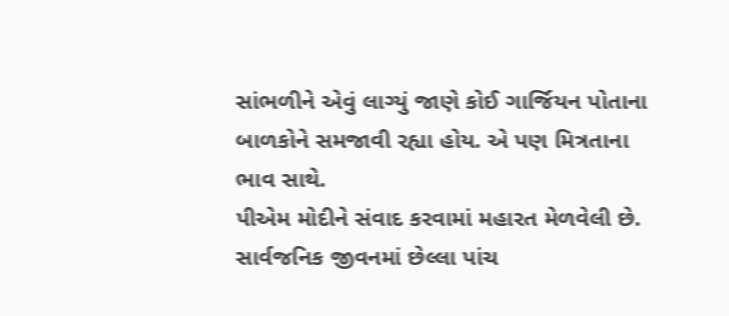સાંભળીને એવું લાગ્યું જાણે કોઈ ગાર્જિયન પોતાના બાળકોને સમજાવી રહ્યા હોય. એ પણ મિત્રતાના ભાવ સાથે.
પીએમ મોદીને સંવાદ કરવામાં મહારત મેળવેલી છે. સાર્વજનિક જીવનમાં છેલ્લા પાંચ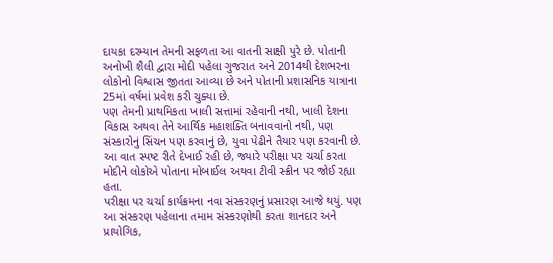દાયકા દરમ્યાન તેમની સફળતા આ વાતની સાક્ષી પુરે છે. પોતાની અનોખી શૈલી દ્વારા મોદી પહેલા ગુજરાત અને 2014થી દેશભરના લોકોનો વિશ્વાસ જીતતા આવ્યા છે અને પોતાની પ્રશાસનિક યાત્રાના 25માં વર્ષમાં પ્રવેશ કરી ચુક્યા છે.
પણ તેમની પ્રાથમિકતા ખાલી સત્તામાં રહેવાની નથી, ખાલી દેશના વિકાસ અથવા તેને આર્થિક મહાશક્તિ બનાવવાનો નથી, પણ સંસ્કારોનું સિંચન પણ કરવાનું છે, યુવા પેઢીને તૈયાર પણ કરવાની છે. આ વાત સ્પષ્ટ રીતે દેખાઈ રહી છે, જ્યારે પરીક્ષા પર ચર્ચા કરતા મોદીને લોકોએ પોતાના મોબાઈલ અથવા ટીવી સ્ક્રીન પર જોઈ રહ્યા હતા.
પરીક્ષા પર ચર્ચા કાર્યક્રમના નવા સંસ્કરણનું પ્રસારણ આજે થયું. પણ આ સંસ્કરણ પહેલાના તમામ સંસ્કરણોથી કરતા શાનદાર અને પ્રાયોગિક,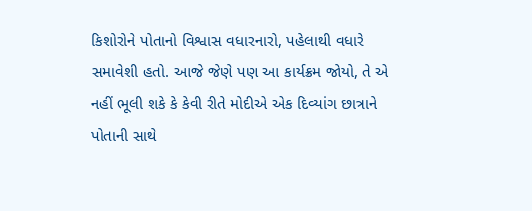કિશોરોને પોતાનો વિશ્વાસ વધારનારો, પહેલાથી વધારે સમાવેશી હતો. આજે જેણે પણ આ કાર્યક્રમ જોયો, તે એ નહીં ભૂલી શકે કે કેવી રીતે મોદીએ એક દિવ્યાંગ છાત્રાને પોતાની સાથે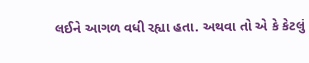લઈને આગળ વધી રહ્યા હતા. અથવા તો એ કે કેટલું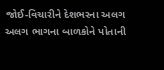જોઈ-વિચારીને દેશભરના અલગ અલગ ભાગના બાળકોને પોતાની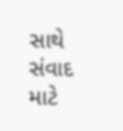સાથે સંવાદ માટે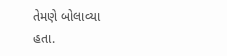તેમણે બોલાવ્યા હતા.